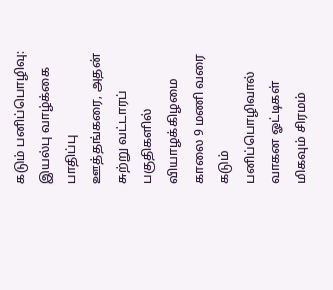கடும் பனிப்பொழிவு: இயல்பு வாழ்க்கை பாதிப்பு
ஊத்தங்கரை, அதன் சுற்று வட்டாரப் பகுதிகளில் வியாழக்கிழமை காலை 9 மணி வரை கடும் பனிப்பொழிவால் வாகன ஓட்டிகள் மிகவும் சிரமம்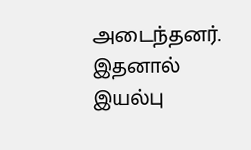அடைந்தனர். இதனால் இயல்பு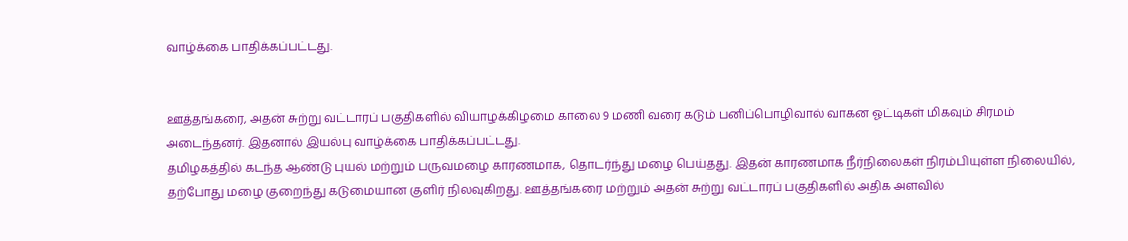வாழ்க்கை பாதிக்கப்பட்டது.


ஊத்தங்கரை, அதன் சுற்று வட்டாரப் பகுதிகளில் வியாழக்கிழமை காலை 9 மணி வரை கடும் பனிப்பொழிவால் வாகன ஓட்டிகள் மிகவும் சிரமம் அடைந்தனர். இதனால் இயல்பு வாழ்க்கை பாதிக்கப்பட்டது.
தமிழகத்தில் கடந்த ஆண்டு புயல் மற்றும் பருவமழை காரணமாக, தொடர்ந்து மழை பெய்தது. இதன் காரணமாக நீர்நிலைகள் நிரம்பியுள்ள நிலையில், தற்போது மழை குறைந்து கடுமையான குளிர் நிலவுகிறது. ஊத்தங்கரை மற்றும் அதன் சுற்று வட்டாரப் பகுதிகளில் அதிக அளவில்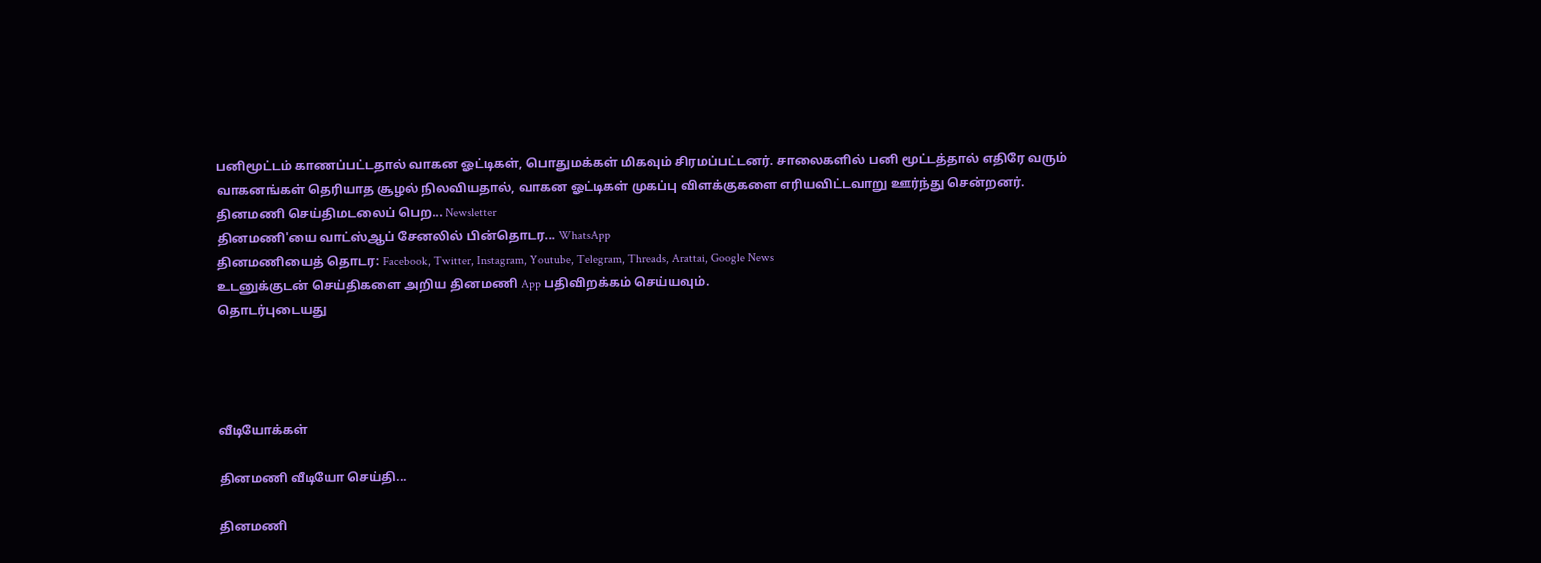பனிமூட்டம் காணப்பட்டதால் வாகன ஓட்டிகள், பொதுமக்கள் மிகவும் சிரமப்பட்டனர். சாலைகளில் பனி மூட்டத்தால் எதிரே வரும் வாகனங்கள் தெரியாத சூழல் நிலவியதால், வாகன ஓட்டிகள் முகப்பு விளக்குகளை எரியவிட்டவாறு ஊர்ந்து சென்றனர்.
தினமணி செய்திமடலைப் பெற... Newsletter
தினமணி'யை வாட்ஸ்ஆப் சேனலில் பின்தொடர... WhatsApp
தினமணியைத் தொடர: Facebook, Twitter, Instagram, Youtube, Telegram, Threads, Arattai, Google News
உடனுக்குடன் செய்திகளை அறிய தினமணி App பதிவிறக்கம் செய்யவும்.
தொடர்புடையது




வீடியோக்கள்

தினமணி வீடியோ செய்தி...

தினமணி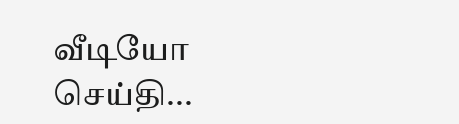வீடியோ செய்தி...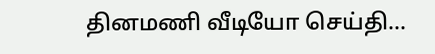தினமணி வீடியோ செய்தி...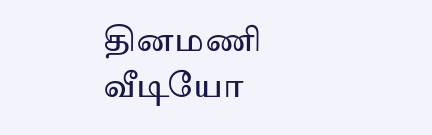தினமணி வீடியோ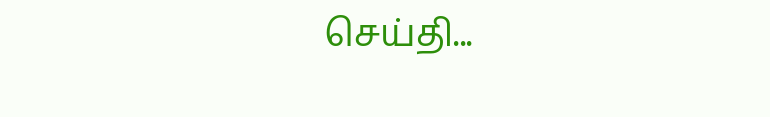செய்தி...